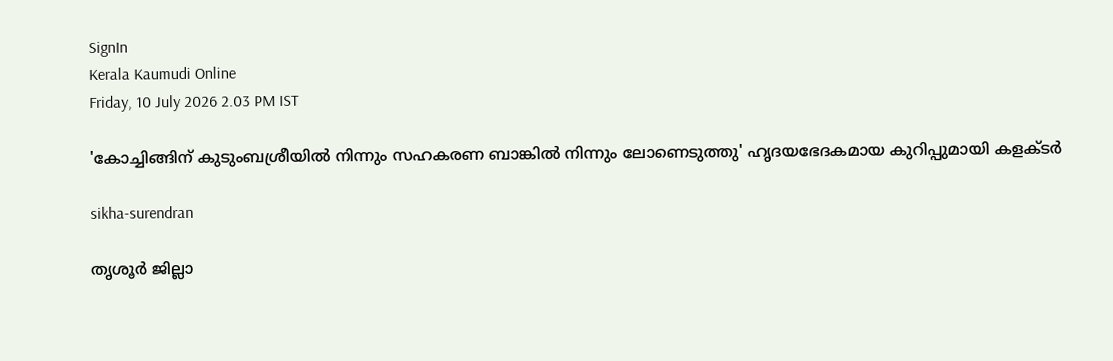SignIn
Kerala Kaumudi Online
Friday, 10 July 2026 2.03 PM IST

'കോച്ചിങ്ങിന് കുടുംബശ്രീയിൽ നിന്നും സഹകരണ ബാങ്കിൽ നിന്നും ലോണെടുത്തു' ഹൃദയഭേദകമായ കുറിപ്പുമായി കളക്‌ടർ

sikha-surendran

തൃശൂർ ജില്ലാ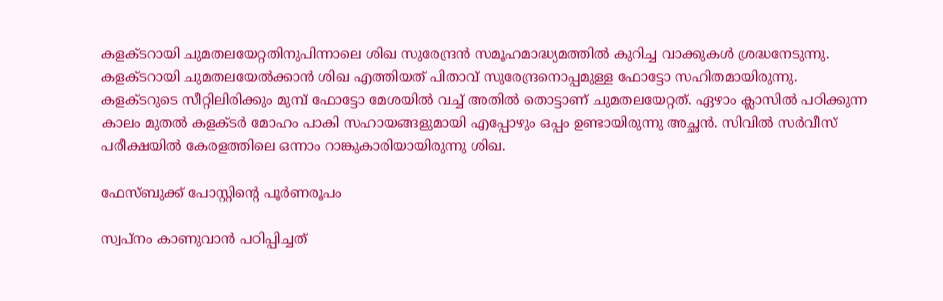കളക്ടറായി ചുമതലയേറ്റതിനുപിന്നാലെ ശിഖ സുരേന്ദ്രൻ സമൂഹമാദ്ധ്യമത്തിൽ കുറിച്ച വാക്കുകൾ ശ്രദ്ധനേടുന്നു. കളക്ടറായി ചുമതലയേൽക്കാൻ ശിഖ എത്തിയത് പിതാവ് സുരേന്ദ്രനൊപ്പമുള്ള ഫോട്ടോ സഹിതമായിരുന്നു. കളക്ടറുടെ സീറ്റിലിരിക്കും മുമ്പ് ഫോട്ടോ മേശയിൽ വച്ച് അതിൽ തൊട്ടാണ് ചുമതലയേറ്റത്. ഏഴാം ക്ലാസിൽ പഠിക്കുന്ന കാലം മുതൽ കളക്ടർ മോഹം പാകി സഹായങ്ങളുമായി എപ്പോഴും ഒപ്പം ഉണ്ടായിരുന്നു അച്ഛൻ. സിവിൽ സർവീസ് പരീക്ഷയിൽ കേരളത്തിലെ ഒന്നാം റാങ്കുകാരിയായിരുന്നു ശിഖ.

ഫേസ്‌ബുക്ക് പോസ്റ്റിന്റെ പൂർണരൂപം

സ്വപ്നം കാണുവാൻ പഠിപ്പിച്ചത്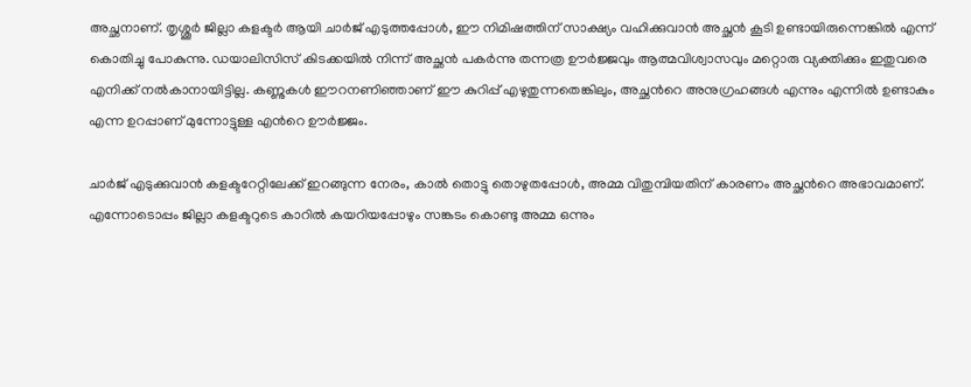അച്ഛനാണ്. തൃശ്ശൂർ ജില്ലാ കളക്ടർ ആയി ചാർജ് എടുത്തപ്പോൾ, ഈ നിമിഷത്തിന് സാക്ഷ്യം വഹിക്കുവാൻ അച്ഛൻ കൂടി ഉണ്ടായിരുന്നെങ്കിൽ എന്ന് കൊതിച്ചു പോകുന്നു. ഡയാലിസിസ് കിടക്കയിൽ നിന്ന് അച്ഛൻ പകർന്നു തന്നത്ര ഊർജ്ജവും ആത്മവിശ്വാസവും മറ്റൊരു വ്യക്തിക്കും ഇതുവരെ എനിക്ക് നൽകാനായിട്ടില്ല. കണ്ണുകൾ ഈറനണിഞ്ഞാണ് ഈ കുറിപ്പ് എഴുതുന്നതെങ്കിലും, അച്ഛൻറെ അനുഗ്രഹങ്ങൾ എന്നും എന്നിൽ ഉണ്ടാകും എന്ന ഉറപ്പാണ് മുന്നോട്ടുള്ള എൻറെ ഊർജ്ജം.

ചാർജ് എടുക്കുവാൻ കളക്ടറേറ്റിലേക്ക് ഇറങ്ങുന്ന നേരം, കാൽ തൊട്ടു തൊഴുതപ്പോൾ, അമ്മ വിതുമ്പിയതിന് കാരണം അച്ഛൻറെ അഭാവമാണ്. എന്നോടൊപ്പം ജില്ലാ കളക്ടറുടെ കാറിൽ കയറിയപ്പോഴും സങ്കടം കൊണ്ടു അമ്മ ഒന്നും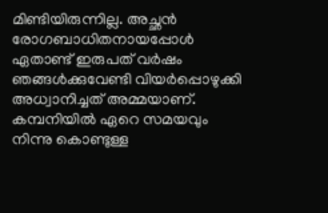മിണ്ടിയിരുന്നില്ല. അച്ഛൻ രോഗബാധിതനായപ്പോൾ ഏതാണ്ട് ഇരുപത് വർഷം ഞങ്ങൾക്കുവേണ്ടി വിയർപ്പൊഴുക്കി അധ്വാനിച്ചത് അമ്മയാണ്. കമ്പനിയിൽ ഏറെ സമയവും നിന്നു കൊണ്ടുള്ള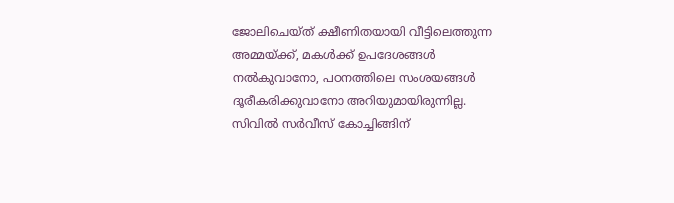ജോലിചെയ്ത് ക്ഷീണിതയായി വീട്ടിലെത്തുന്ന അമ്മയ്ക്ക്, മകൾക്ക് ഉപദേശങ്ങൾ നൽകുവാനോ, പഠനത്തിലെ സംശയങ്ങൾ ദൂരീകരിക്കുവാനോ അറിയുമായിരുന്നില്ല. സിവിൽ സർവീസ് കോച്ചിങ്ങിന്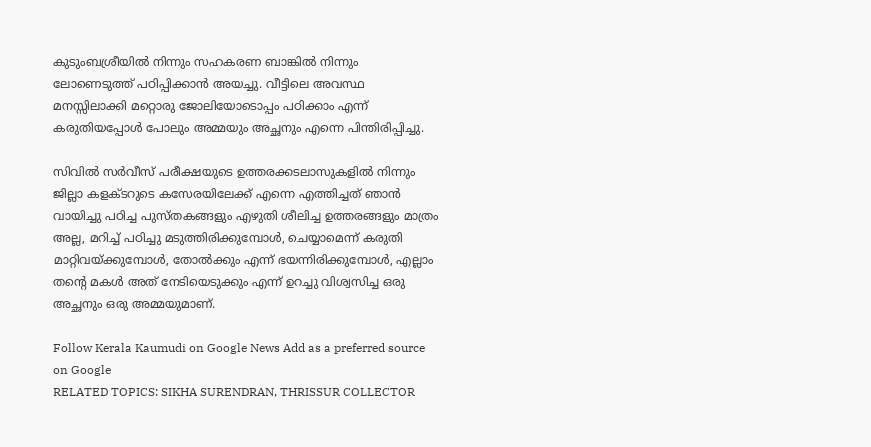കുടുംബശ്രീയിൽ നിന്നും സഹകരണ ബാങ്കിൽ നിന്നും ലോണെടുത്ത് പഠിപ്പിക്കാൻ അയച്ചു. വീട്ടിലെ അവസ്ഥ മനസ്സിലാക്കി മറ്റൊരു ജോലിയോടൊപ്പം പഠിക്കാം എന്ന് കരുതിയപ്പോൾ പോലും അമ്മയും അച്ഛനും എന്നെ പിന്തിരിപ്പിച്ചു.

സിവിൽ സർവീസ് പരീക്ഷയുടെ ഉത്തരക്കടലാസുകളിൽ നിന്നും ജില്ലാ കളക്ടറുടെ കസേരയിലേക്ക് എന്നെ എത്തിച്ചത് ഞാൻ വായിച്ചു പഠിച്ച പുസ്തകങ്ങളും എഴുതി ശീലിച്ച ഉത്തരങ്ങളും മാത്രം അല്ല, മറിച്ച് പഠിച്ചു മടുത്തിരിക്കുമ്പോൾ, ചെയ്യാമെന്ന് കരുതി മാറ്റിവയ്ക്കുമ്പോൾ, തോൽക്കും എന്ന് ഭയന്നിരിക്കുമ്പോൾ, എല്ലാം തന്റെ മകൾ അത് നേടിയെടുക്കും എന്ന് ഉറച്ചു വിശ്വസിച്ച ഒരു അച്ഛനും ഒരു അമ്മയുമാണ്.

Follow Kerala Kaumudi on Google News Add as a preferred source on Google
RELATED TOPICS: SIKHA SURENDRAN, THRISSUR COLLECTOR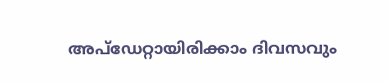അപ്ഡേറ്റായിരിക്കാം ദിവസവും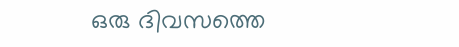ഒരു ദിവസത്തെ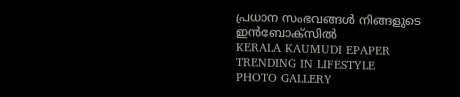പ്രധാന സംഭവങ്ങൾ നിങ്ങളുടെ ഇൻബോക്സിൽ
KERALA KAUMUDI EPAPER
TRENDING IN LIFESTYLE
PHOTO GALLERY